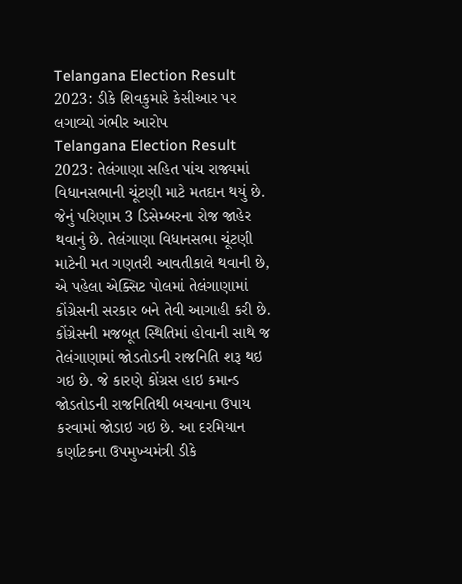Telangana Election Result 2023: ડીકે શિવકુમારે કેસીઆર પર લગાવ્યો ગંભીર આરોપ
Telangana Election Result 2023: તેલંગાણા સહિત પાંચ રાજ્યમાં વિધાનસભાની ચૂંટણી માટે મતદાન થયું છે. જેનું પરિણામ 3 ડિસેમ્બરના રોજ જાહેર થવાનું છે. તેલંગાણા વિધાનસભા ચૂંટણી માટેની મત ગણતરી આવતીકાલે થવાની છે, એ પહેલા એક્સિટ પોલમાં તેલંગાણામાં કોંગ્રેસની સરકાર બને તેવી આગાહી કરી છે.
કોંગ્રેસની મજબૂત સ્થિતિમાં હોવાની સાથે જ તેલંગાણામાં જોડતોડની રાજનિતિ શરૂ થઇ ગઇ છે. જે કારણે કોંગ્રસ હાઇ કમાન્ડ જોડતોડની રાજનિતિથી બચવાના ઉપાય કરવામાં જોડાઇ ગઇ છે. આ દરમિયાન કર્ણાટકના ઉપમુખ્યમંત્રી ડીકે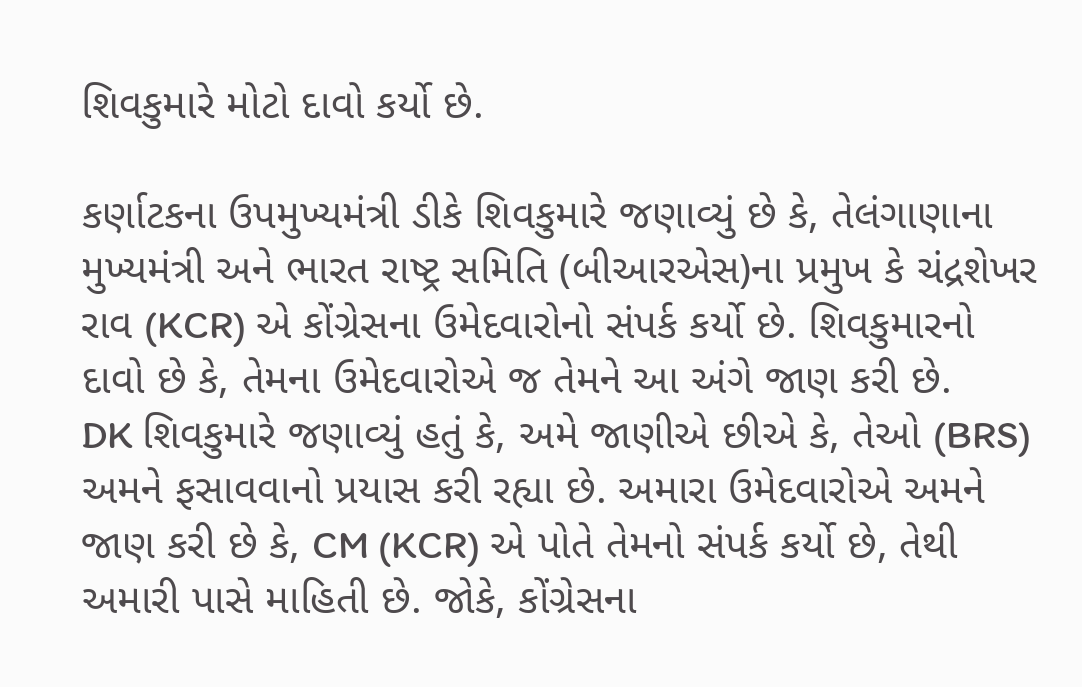શિવકુમારે મોટો દાવો કર્યો છે.

કર્ણાટકના ઉપમુખ્યમંત્રી ડીકે શિવકુમારે જણાવ્યું છે કે, તેલંગાણાના મુખ્યમંત્રી અને ભારત રાષ્ટ્ર સમિતિ (બીઆરએસ)ના પ્રમુખ કે ચંદ્રશેખર રાવ (KCR) એ કોંગ્રેસના ઉમેદવારોનો સંપર્ક કર્યો છે. શિવકુમારનો દાવો છે કે, તેમના ઉમેદવારોએ જ તેમને આ અંગે જાણ કરી છે.
DK શિવકુમારે જણાવ્યું હતું કે, અમે જાણીએ છીએ કે, તેઓ (BRS) અમને ફસાવવાનો પ્રયાસ કરી રહ્યા છે. અમારા ઉમેદવારોએ અમને જાણ કરી છે કે, CM (KCR) એ પોતે તેમનો સંપર્ક કર્યો છે, તેથી અમારી પાસે માહિતી છે. જોકે, કોંગ્રેસના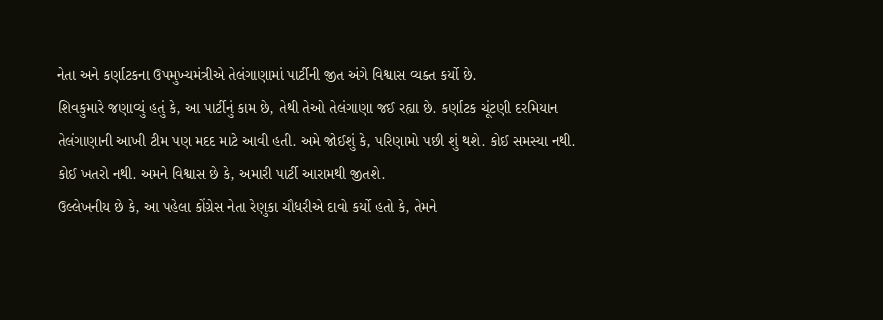નેતા અને કર્ણાટકના ઉપમુખ્યમંત્રીએ તેલંગાણામાં પાર્ટીની જીત અંગે વિશ્વાસ વ્યક્ત કર્યો છે.
શિવકુમારે જણાવ્યું હતું કે, આ પાર્ટીનું કામ છે, તેથી તેઓ તેલંગાણા જઈ રહ્યા છે. કર્ણાટક ચૂંટણી દરમિયાન તેલંગાણાની આખી ટીમ પણ મદદ માટે આવી હતી. અમે જોઈશું કે, પરિણામો પછી શું થશે. કોઈ સમસ્યા નથી. કોઈ ખતરો નથી. અમને વિશ્વાસ છે કે, અમારી પાર્ટી આરામથી જીતશે.
ઉલ્લેખનીય છે કે, આ પહેલા કોંગ્રેસ નેતા રેણુકા ચૌધરીએ દાવો કર્યો હતો કે, તેમને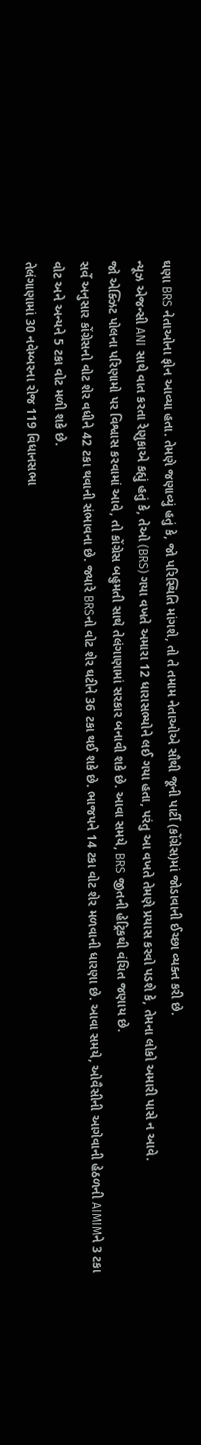ઘણા BRS નેતાઓના ફોન આવ્યા હતા. તેમણે જણાવ્યું હતું કે, જો પરિસ્થિતિ માંગશે, તો તે તમામ નેતાઓએ સૌથી જૂની પાર્ટી (કોંગ્રેસ)માં જોડાવાની ઈચ્છા વ્યક્ત કરી છે.
ન્યૂઝ એજન્સી ANI સાથે વાત કરતા રેણુકાએ કહ્યું હતું કે, તેઓ (BRS) ગયા વખતે અમારા 12 ધારાસભ્યોને લઈ ગયા હતા, પરંતુ આ વખતે તેમણે પ્રયાસ કરવો પડશે કે, તેમના લોકો અમારી પાસે ન આવે.
જો એક્ઝિટ પોલના પરિણામો પર વિશ્વાસ કરવામાં આવે, તો કોંગ્રેસ બહુમતી સાથે તેલંગાણામાં સરકાર બનાવી શકે છે. આવા સમયે, BRS જીતની હેટ્રિકથી વંચિત જણાય છે.
સર્વે અનુસાર કોંગ્રેસનો વોટ શેર વધીને 42 ટકા થવાની સંભાવના છે. જ્યારે BRSનો વોટ શેર ઘટીને 36 ટકા થઈ શકે છે. ભાજપને 14 ટકા વોટ શેર મળવાની ધારણા છે. આવા સમયે, ઓવૈસીની આગેવાની હેઠળની AIMIMને 3 ટકા વોટ અને અન્યને 5 ટકા વોટ મળી શકે છે.
તેલંગાણામાં 30 નવેમ્બરના રોજ 119 વિધાનસભા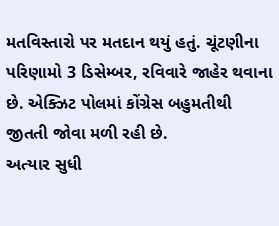મતવિસ્તારો પર મતદાન થયું હતું. ચૂંટણીના પરિણામો 3 ડિસેમ્બર, રવિવારે જાહેર થવાના છે. એક્ઝિટ પોલમાં કોંગ્રેસ બહુમતીથી જીતતી જોવા મળી રહી છે.
અત્યાર સુધી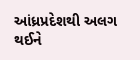આંધ્રપ્રદેશથી અલગ થઈને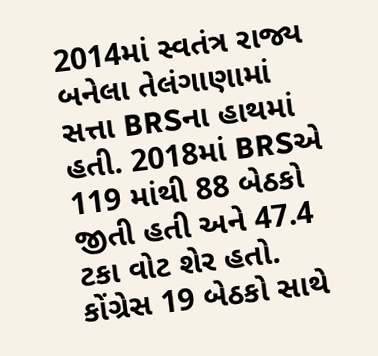2014માં સ્વતંત્ર રાજ્ય બનેલા તેલંગાણામાં સત્તા BRSના હાથમાં હતી. 2018માં BRSએ 119 માંથી 88 બેઠકો જીતી હતી અને 47.4 ટકા વોટ શેર હતો. કોંગ્રેસ 19 બેઠકો સાથે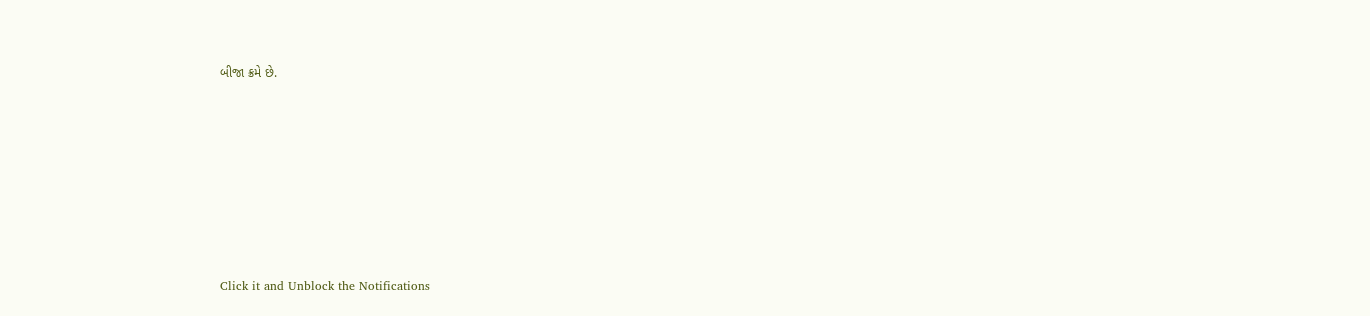બીજા ક્રમે છે.












Click it and Unblock the Notifications